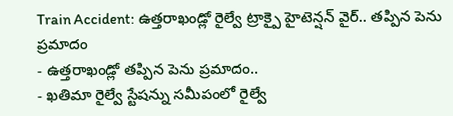Train Accident: ఉత్తరాఖండ్లో రైల్వే ట్రాక్పై హైటెన్షన్ వైర్.. తప్పిన పెను ప్రమాదం
- ఉత్తరాఖండ్లో తప్పిన పెను ప్రమాదం..
- ఖతిమా రైల్వే స్టేషన్ను సమీపంలో రైల్వే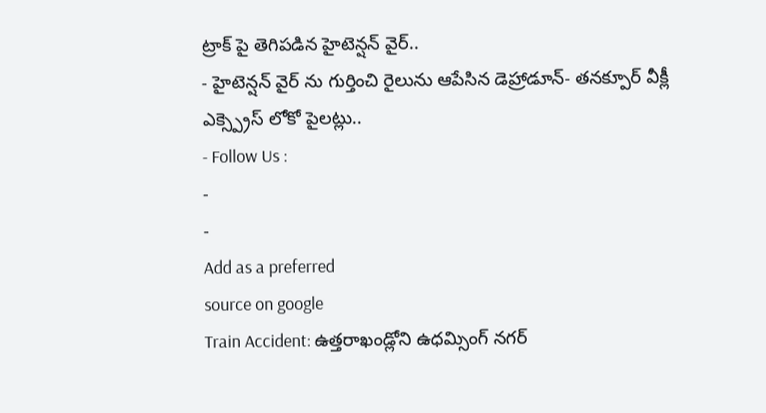ట్రాక్ పై తెగిపడిన హైటెన్షన్ వైర్..
- హైటెన్షన్ వైర్ ను గుర్తించి రైలును ఆపేసిన డెహ్రాడూన్- తనక్పూర్ వీక్లీ ఎక్స్ప్రెస్ లోకో పైలట్లు..
- Follow Us :
-
-
Add as a preferred
source on google
Train Accident: ఉత్తరాఖండ్లోని ఉధమ్సింగ్ నగర్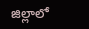జిల్లాలో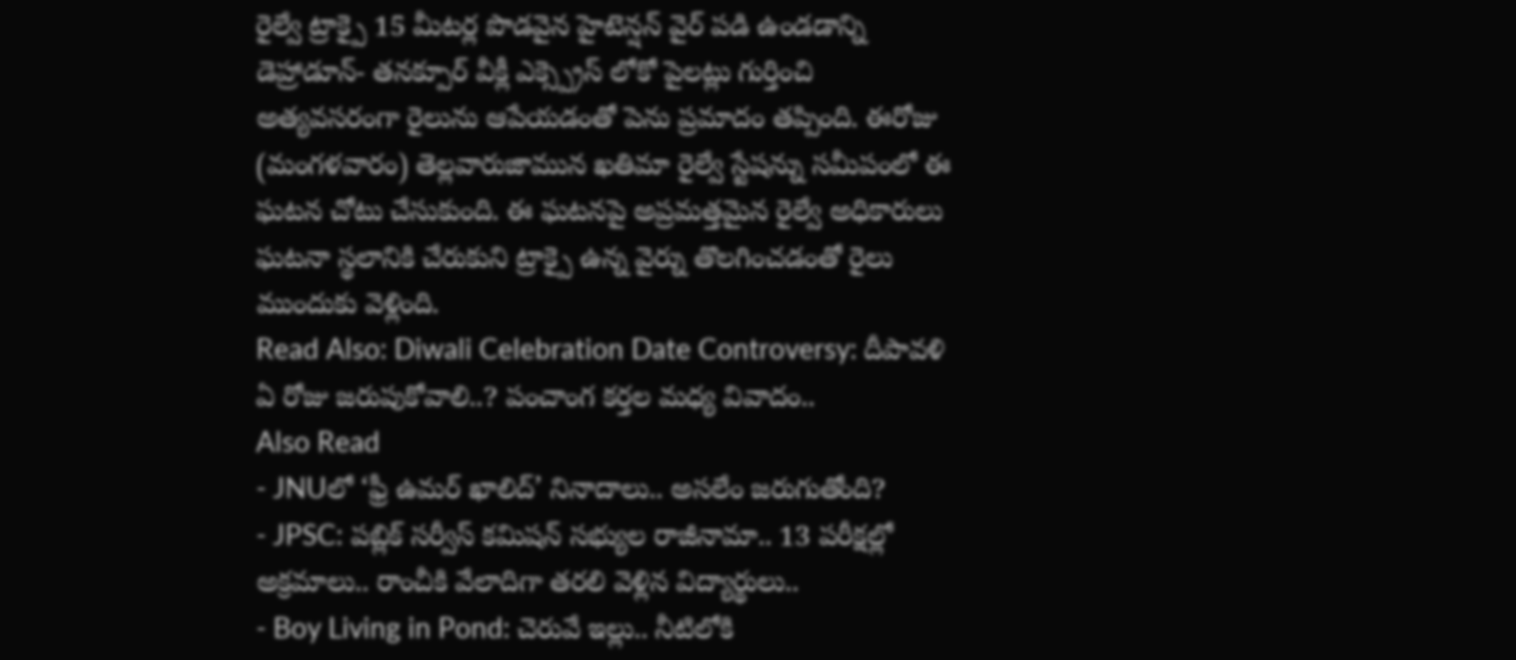రైల్వే ట్రాక్పై 15 మీటర్ల పొడవైన హైటెన్షన్ వైర్ పడి ఉండడాన్ని డెహ్రాడూన్- తనక్పూర్ వీక్లీ ఎక్స్ప్రెస్ లోకో పైలట్లు గుర్తించి అత్యవసరంగా రైలును ఆపేయడంతో పెను ప్రమాదం తప్పింది. ఈరోజు (మంగళవారం) తెల్లవారుజామున ఖతిమా రైల్వే స్టేషన్ను సమీపంలో ఈ ఘటన చోటు చేసుకుంది. ఈ ఘటనపై అప్రమత్తమైన రైల్వే అధికారులు ఘటనా స్థలానికి చేరుకుని ట్రాక్పై ఉన్న వైర్ను తొలగించడంతో రైలు ముందుకు వెళ్లింది.
Read Also: Diwali Celebration Date Controversy: దీపావళి ఏ రోజు జరుపుకోవాలి..? పంచాంగ కర్తల మధ్య వివాదం..
Also Read
- JNUలో ‘ఫ్రీ ఉమర్ ఖాలిద్’ నినాదాలు.. అసలేం జరుగుతోంది?
- JPSC: పబ్లిక్ సర్వీస్ కమిషన్ సభ్యుల రాజీనామా.. 13 పరీక్షల్లో అక్రమాలు.. రాంచీకి వేలాదిగా తరలి వెళ్లిన విద్యార్థులు..
- Boy Living in Pond: చెరువే ఇల్లు.. నీటిలోకి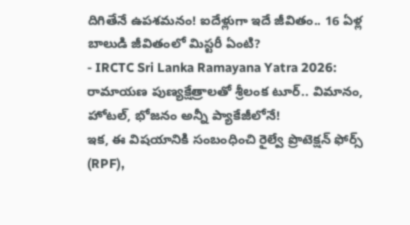దిగితేనే ఉపశమనం! ఐదేళ్లుగా ఇదే జీవితం.. 16 ఏళ్ల బాలుడి జీవితంలో మిస్టరీ ఏంటి?
- IRCTC Sri Lanka Ramayana Yatra 2026: రామాయణ పుణ్యక్షేత్రాలతో శ్రీలంక టూర్.. విమానం, హోటల్, భోజనం అన్నీ ప్యాకేజీలోనే!
ఇక, ఈ విషయానికి సంబంధించి రైల్వే ప్రొటెక్షన్ ఫోర్స్ (RPF),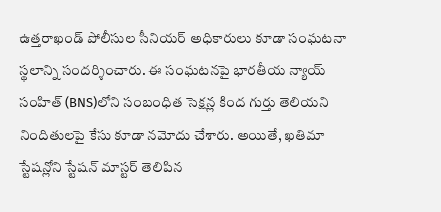ఉత్తరాఖండ్ పోలీసుల సీనియర్ అధికారులు కూడా సంఘటనా స్థలాన్ని సందర్శించారు. ఈ సంఘటనపై భారతీయ న్యాయ్ సంహిత్ (BNS)లోని సంబంధిత సెక్షన్ల కింద గుర్తు తెలియని నిందితులపై కేసు కూడా నమోదు చేశారు. అయితే, ఖతిమా స్టేషన్లోని స్టేషన్ మాస్టర్ తెలిపిన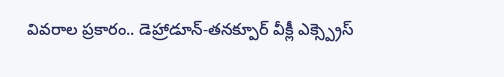వివరాల ప్రకారం.. డెహ్రాడూన్-తనక్పూర్ వీక్లీ ఎక్స్ప్రెస్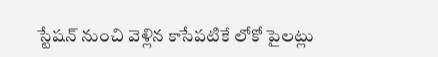స్టేషన్ నుంచి వెళ్లిన కాసేపటికే లోకో పైలట్లు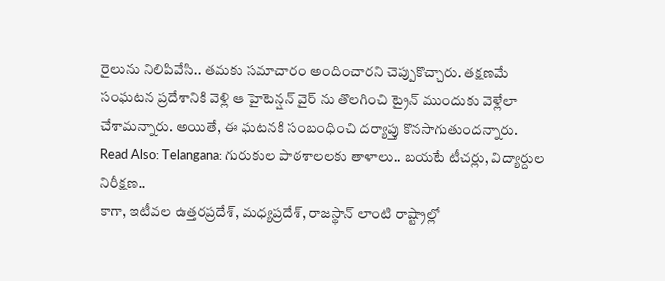రైలును నిలిపివేసి.. తమకు సమాచారం అందించారని చెప్పుకొచ్చారు. తక్షణమే సంఘటన ప్రదేశానికి వెళ్లి ఆ హైటెన్షన్ వైర్ ను తొలగించి ట్రైన్ ముందుకు వెళ్లేలా చేశామన్నారు. అయితే, ఈ ఘటనకి సంబంధించి దర్యాప్తు కొనసాగుతుందన్నారు.
Read Also: Telangana: గురుకుల పాఠశాలలకు తాళాలు.. బయటే టీచర్లు, విద్యార్దుల నిరీక్షణ..
కాగా, ఇటీవల ఉత్తరప్రదేశ్, మధ్యప్రదేశ్, రాజస్థాన్ లాంటి రాష్ట్రాల్లో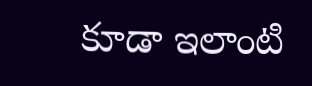కూడా ఇలాంటి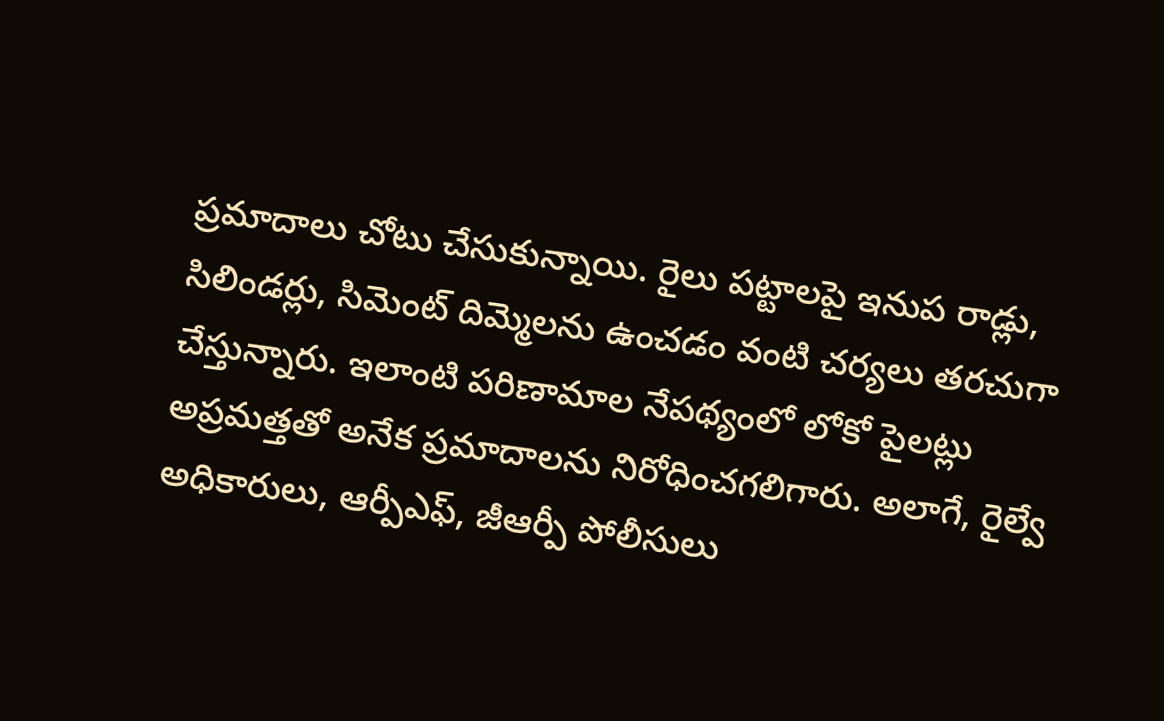ప్రమాదాలు చోటు చేసుకున్నాయి. రైలు పట్టాలపై ఇనుప రాడ్లు, సిలిండర్లు, సిమెంట్ దిమ్మెలను ఉంచడం వంటి చర్యలు తరచుగా చేస్తున్నారు. ఇలాంటి పరిణామాల నేపథ్యంలో లోకో పైలట్లు అప్రమత్తతో అనేక ప్రమాదాలను నిరోధించగలిగారు. అలాగే, రైల్వే అధికారులు, ఆర్పీఎఫ్, జీఆర్పీ పోలీసులు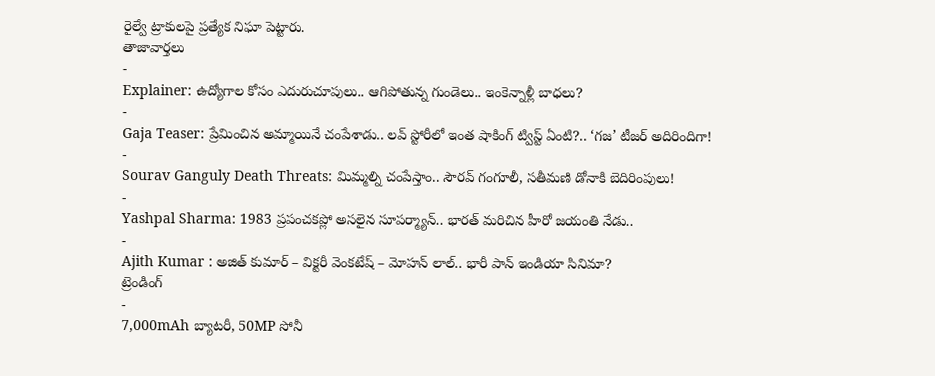రైల్వే ట్రాకులపై ప్రత్యేక నిఘా పెట్టారు.
తాజావార్తలు
-
Explainer: ఉద్యోగాల కోసం ఎదురుచూపులు.. ఆగిపోతున్న గుండెలు.. ఇంకెన్నాళ్లీ బాధలు?
-
Gaja Teaser: ప్రేమించిన అమ్మాయినే చంపేశాడు.. లవ్ స్టోరీలో ఇంత షాకింగ్ ట్విస్ట్ ఏంటి?.. ‘గజ’ టీజర్ అదిరిందిగా!
-
Sourav Ganguly Death Threats: మిమ్మల్ని చంపేస్తాం.. సౌరవ్ గంగూలీ, సతీమణి డోనాకి బెదిరింపులు!
-
Yashpal Sharma: 1983 ప్రపంచకప్లో అసలైన సూపర్మ్యాన్.. భారత్ మరిచిన హీరో జయంతి నేడు..
-
Ajith Kumar : అజిత్ కుమార్ – విక్టరీ వెంకటేష్ – మోహన్ లాల్.. భారీ పాన్ ఇండియా సినిమా?
ట్రెండింగ్
-
7,000mAh బ్యాటరీ, 50MP సోనీ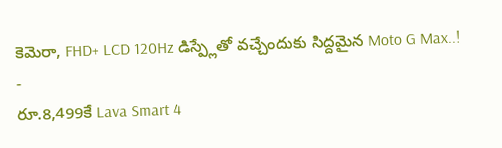కెమెరా, FHD+ LCD 120Hz డిస్ప్లేతో వచ్చేందుకు సిద్దమైన Moto G Max..!
-
రూ.8,499కే Lava Smart 4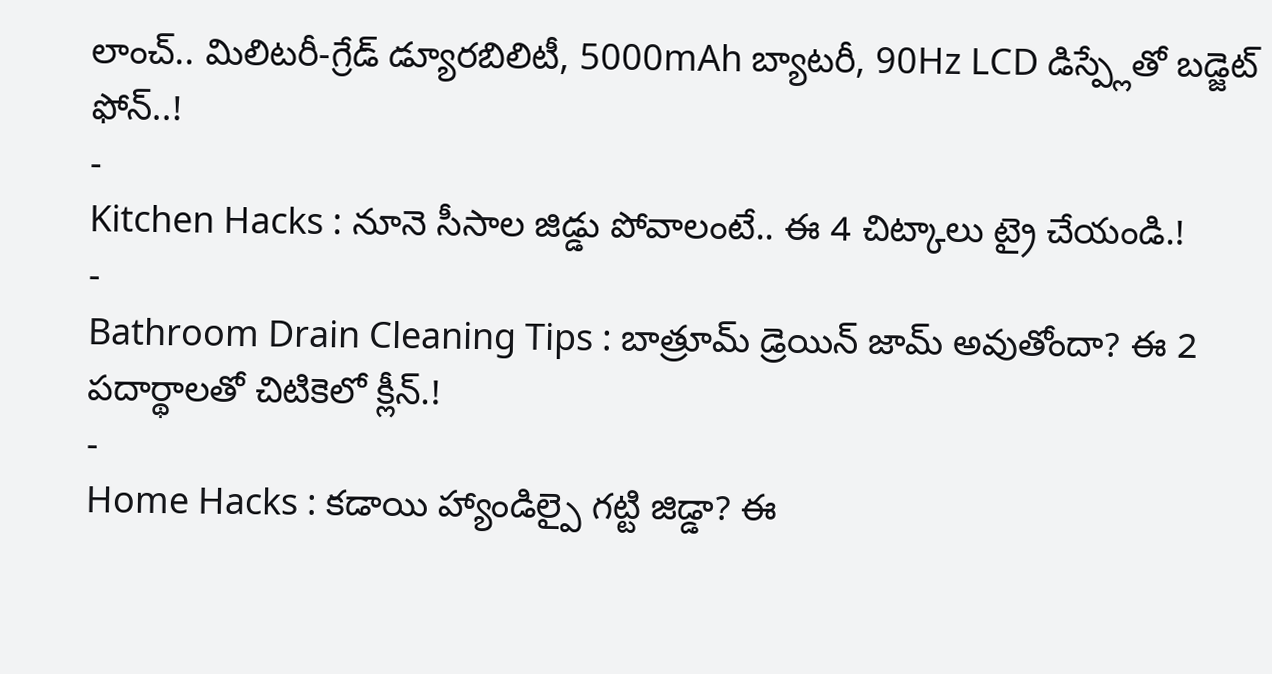లాంచ్.. మిలిటరీ-గ్రేడ్ డ్యూరబిలిటీ, 5000mAh బ్యాటరీ, 90Hz LCD డిస్ప్లేతో బడ్జెట్ ఫోన్..!
-
Kitchen Hacks : నూనె సీసాల జిడ్డు పోవాలంటే.. ఈ 4 చిట్కాలు ట్రై చేయండి.!
-
Bathroom Drain Cleaning Tips : బాత్రూమ్ డ్రెయిన్ జామ్ అవుతోందా? ఈ 2 పదార్థాలతో చిటికెలో క్లీన్.!
-
Home Hacks : కడాయి హ్యాండిల్పై గట్టి జిడ్డా? ఈ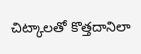చిట్కాలతో కొత్తదానిలా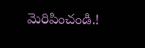మెరిపించండి.!